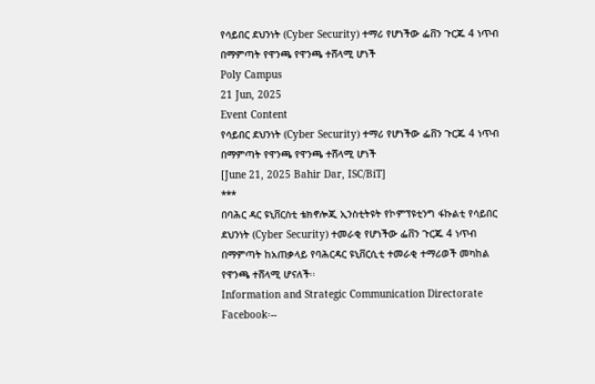የሳይበር ደህንነት (Cyber Security) ተማሪ የሆነችው ፌቨን ጉርጁ 4 ነጥብ በማምጣት የዋንጫ የዋንጫ ተሸላሚ ሆነች
Poly Campus
21 Jun, 2025
Event Content
የሳይበር ደህንነት (Cyber Security) ተማሪ የሆነችው ፌቨን ጉርጁ 4 ነጥብ በማምጣት የዋንጫ የዋንጫ ተሸላሚ ሆነች
[June 21, 2025 Bahir Dar, ISC/BiT]
***
በባሕር ዳር ዩኒቨርስቲ ቴክኖሎጂ ኢንስቲትዩት የኮምፕዩቲንግ ፋኩልቲ የሳይበር ደህንነት (Cyber Security) ተመራቂ የሆነችው ፌቨን ጉርጁ 4 ነጥብ በማምጣት ከአጠቃላይ የባሕርዳር ዩኒቨርሲቲ ተመራቂ ተማሪወች መካከል የዋንጫ ተሸላሚ ሆናለች፡፡
Information and Strategic Communication Directorate
Facebook፡--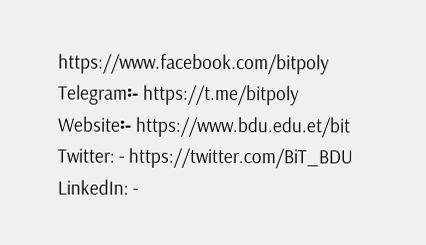https://www.facebook.com/bitpoly
Telegram፡- https://t.me/bitpoly
Website፡- https://www.bdu.edu.et/bit
Twitter: - https://twitter.com/BiT_BDU
LinkedIn: -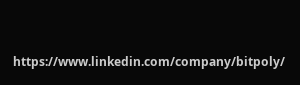https://www.linkedin.com/company/bitpoly/